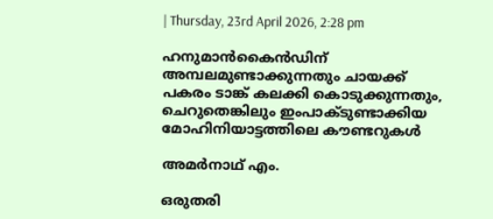| Thursday, 23rd April 2026, 2:28 pm

ഹനുമാന്‍കൈന്‍ഡിന് അമ്പലമുണ്ടാക്കുന്നതും ചായക്ക് പകരം ടാങ്ക് കലക്കി കൊടുക്കുന്നതും, ചെറുതെങ്കിലും ഇംപാക്ടുണ്ടാക്കിയ മോഹിനിയാട്ടത്തിലെ കൗണ്ടറുകള്‍

അമര്‍നാഥ് എം.

ഒരുതരി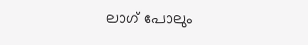ലാഗ് പോലും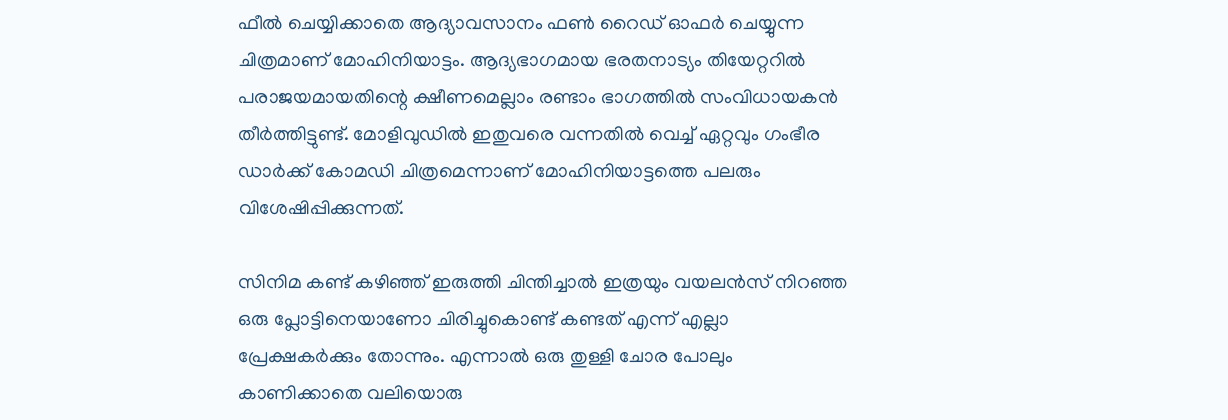ഫീല്‍ ചെയ്യിക്കാതെ ആദ്യാവസാനം ഫണ്‍ റൈഡ് ഓഫര്‍ ചെയ്യുന്ന ചിത്രമാണ് മോഹിനിയാട്ടം. ആദ്യഭാഗമായ ഭരതനാട്യം തിയേറ്ററില്‍ പരാജയമായതിന്റെ ക്ഷീണമെല്ലാം രണ്ടാം ഭാഗത്തില്‍ സംവിധായകന്‍ തീര്‍ത്തിട്ടുണ്ട്. മോളിവുഡില്‍ ഇതുവരെ വന്നതില്‍ വെച്ച് ഏറ്റവും ഗംഭീര ഡാര്‍ക്ക് കോമഡി ചിത്രമെന്നാണ് മോഹിനിയാട്ടത്തെ പലരും വിശേഷിപ്പിക്കുന്നത്.

സിനിമ കണ്ട് കഴിഞ്ഞ് ഇരുത്തി ചിന്തിച്ചാല്‍ ഇത്രയും വയലന്‍സ് നിറഞ്ഞ ഒരു പ്ലോട്ടിനെയാണോ ചിരിച്ചുകൊണ്ട് കണ്ടത് എന്ന് എല്ലാ പ്രേക്ഷകര്‍ക്കും തോന്നും. എന്നാല്‍ ഒരു തുള്ളി ചോര പോലും കാണിക്കാതെ വലിയൊരു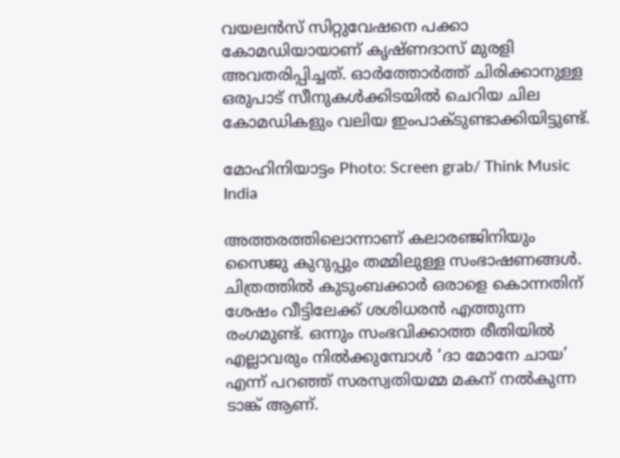വയലന്‍സ് സിറ്റുവേഷനെ പക്കാ കോമഡിയായാണ് കൃഷ്ണദാസ് മുരളി അവതരിപ്പിച്ചത്. ഓര്‍ത്തോര്‍ത്ത് ചിരിക്കാനുള്ള ഒരുപാട് സീനുകള്‍ക്കിടയില്‍ ചെറിയ ചില കോമഡികളും വലിയ ഇംപാക്ടുണ്ടാക്കിയിട്ടുണ്ട്.

മോഹിനിയാട്ടം Photo: Screen grab/ Think Music India

അത്തരത്തിലൊന്നാണ് കലാരഞ്ജിനിയും സൈജു കുറുപ്പും തമ്മിലുള്ള സംഭാഷണങ്ങള്‍. ചിത്രത്തില്‍ കുടുംബക്കാര്‍ ഒരാളെ കൊന്നതിന് ശേഷം വീട്ടിലേക്ക് ശശിധരന്‍ എത്തുന്ന രംഗമുണ്ട്. ഒന്നും സംഭവിക്കാത്ത രീതിയില്‍ എല്ലാവരും നില്‍ക്കുമ്പോള്‍ ‘ദാ മോനേ ചായ’ എന്ന് പറഞ്ഞ് സരസ്വതിയമ്മ മകന് നല്‍കുന്ന ടാങ്ക് ആണ്.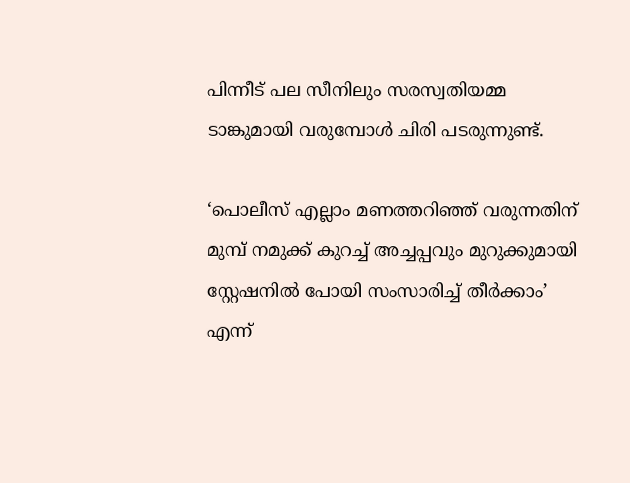പിന്നീട് പല സീനിലും സരസ്വതിയമ്മ ടാങ്കുമായി വരുമ്പോള്‍ ചിരി പടരുന്നുണ്ട്.

‘പൊലീസ് എല്ലാം മണത്തറിഞ്ഞ് വരുന്നതിന് മുമ്പ് നമുക്ക് കുറച്ച് അച്ചപ്പവും മുറുക്കുമായി സ്റ്റേഷനില്‍ പോയി സംസാരിച്ച് തീര്‍ക്കാം’ എന്ന്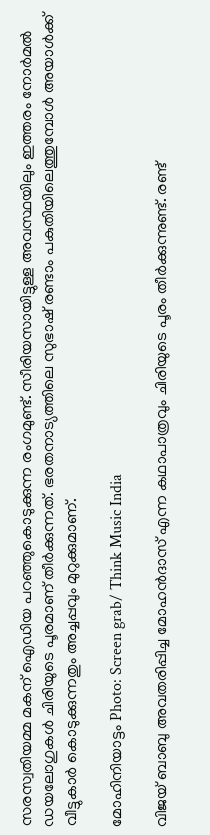സരസ്വതിയമ്മ മകന് ഐഡിയ പറഞ്ഞുകൊടുക്കുന്ന രംഗമുണ്ട്. സീരിയസായിട്ടുള്ള അവസ്ഥയിലും ഇത്തരം നോര്‍മല്‍ ഡയലോഗുകള്‍ ചിരിയുടെ പൂരമാണ് തീര്‍ക്കുന്നത്. ഭരതനാട്യത്തിലെ സുഭാഷ് രണ്ടാം പകുതിയിലെത്തുമ്പോള്‍ അയാള്‍ക്ക് വീട്ടുകാര്‍ കൊടുക്കുന്നതും അച്ചപ്പവും മുറുക്കുമാണ്.

മോഹിനിയാട്ടം Photo: Screen grab/ Think Music India

വിജയ് ബാബു അവതരിപ്പിച്ച മോഹന്‍ദാസ് എന്ന കഥാപാത്രവും ചിരിയുടെ പൂരം തീര്‍ക്കുന്നുണ്ട്. രണ്ട്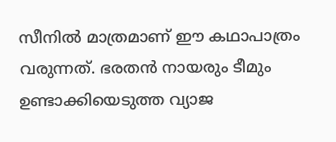സീനില്‍ മാത്രമാണ് ഈ കഥാപാത്രം വരുന്നത്. ഭരതന്‍ നായരും ടീമും ഉണ്ടാക്കിയെടുത്ത വ്യാജ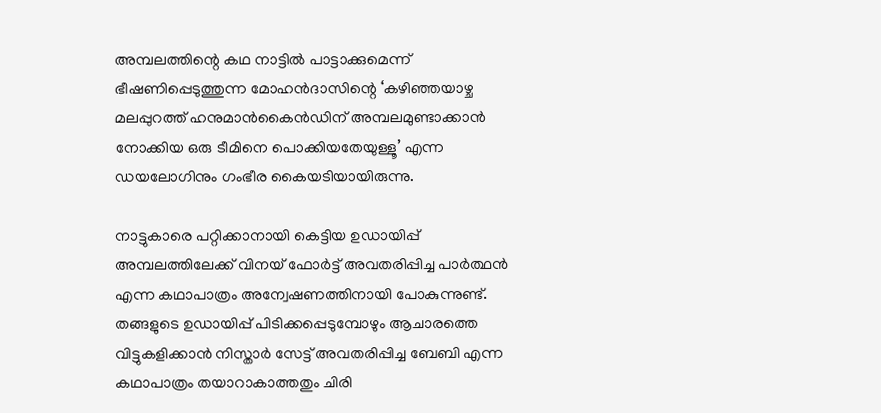അമ്പലത്തിന്റെ കഥ നാട്ടില്‍ പാട്ടാക്കുമെന്ന് ഭീഷണിപ്പെടുത്തുന്ന മോഹന്‍ദാസിന്റെ ‘കഴിഞ്ഞയാഴ്ച മലപ്പുറത്ത് ഹനുമാന്‍കൈന്‍ഡിന് അമ്പലമുണ്ടാക്കാന്‍ നോക്കിയ ഒരു ടീമിനെ പൊക്കിയതേയുള്ളൂ’ എന്ന ഡയലോഗിനും ഗംഭീര കൈയടിയായിരുന്നു.

നാട്ടുകാരെ പറ്റിക്കാനായി കെട്ടിയ ഉഡായിപ്പ് അമ്പലത്തിലേക്ക് വിനയ് ഫോര്‍ട്ട് അവതരിപ്പിച്ച പാര്‍ത്ഥന്‍ എന്ന കഥാപാത്രം അന്വേഷണത്തിനായി പോകുന്നുണ്ട്. തങ്ങളുടെ ഉഡായിപ്പ് പിടിക്കപ്പെടുമ്പോഴും ആചാരത്തെ വിട്ടുകളിക്കാന്‍ നിസ്താര്‍ സേട്ട് അവതരിപ്പിച്ച ബേബി എന്ന കഥാപാത്രം തയാറാകാത്തതും ചിരി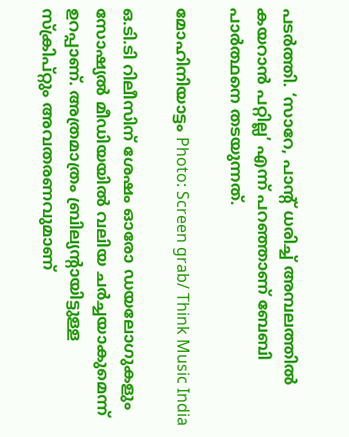പടര്‍ത്തി. ‘സാറേ, പാന്റ് ധരിച്ച് അമ്പലത്തില്‍ കയറാന്‍ പറ്റില്ല’ എന്ന് പറഞ്ഞാണ് ബേബി പാര്‍ത്ഥനെ തടയുന്നത്.

മോഹിനിയാട്ടം Photo: Screen grab/ Think Music India

ഒ.ടി.ടി റിലീസിന് ശേഷം ഓരോ ഡയലോഗുകളും സോഷ്യല്‍ മീഡിയയില്‍ വലിയ ചര്‍ച്ചയാകുമെന്ന് ഉറപ്പാണ്. അത്രമാത്രം ബ്രില്യന്റായിട്ടുള്ള സ്‌ക്രിപ്റ്റും അവതരണവുമാണ്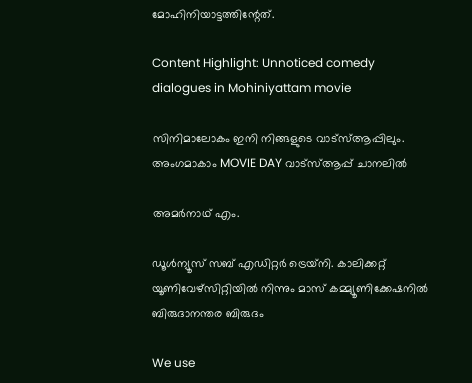മോഹിനിയാട്ടത്തിന്റേത്.

Content Highlight: Unnoticed comedy dialogues in Mohiniyattam movie

സിനിമാലോകം ഇനി നിങ്ങളുടെ വാട്സ്ആപ്പിലും. അംഗമാകാം MOVIE DAY വാട്സ്ആപ്പ് ചാനലിൽ

അമര്‍നാഥ് എം.

ഡൂള്‍ന്യൂസ് സബ് എഡിറ്റര്‍ ട്രെയ്‌നി. കാലിക്കറ്റ് യൂണിവേഴ്‌സിറ്റിയില്‍ നിന്നും മാസ് കമ്മ്യൂണിക്കേഷനില്‍ ബിരുദാനന്തര ബിരുദം

We use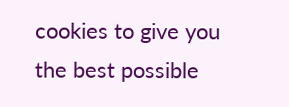cookies to give you the best possible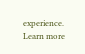experience. Learn more